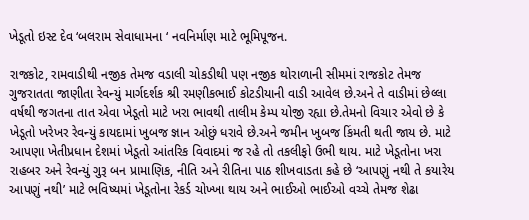ખેડૂતો ઇસ્ટ દેવ ‘બલરામ સેવાધામના ‘ નવનિર્માણ માટે ભૂમિપૂજન.

રાજકોટ, રામવાડીથી નજીક તેમજ વડાલી ચોકડીથી પણ નજીક થોરાળાની સીમમાં રાજકોટ તેમજ ગુજરાતતા જાણીતા રેવન્યું માર્ગદર્શક શ્રી રમણીકભાઈ કોટડીયાની વાડી આવેલ છે.અને તે વાડીમાં છેલ્લા વર્ષથી જગતના તાત એવા ખેડૂતો માટે ખરા ભાવથી તાલીમ કેમ્પ યોજી રહ્યા છે.તેમનો વિચાર એવો છે કે ખેડૂતો ખરેખર રેવન્યું કાયદામાં ખુબજ જ્ઞાન ઓછું ધરાવે છે.અને જમીન ખુબજ કિંમતી થતી જાય છે. માટે આપણા ખેતીપ્રધાન દેશમાં ખેડૂતો આંતરિક વિવાદમાં જ રહે તો તકલીફો ઉભી થાય. માટે ખેડૂતોના ખરા રાહબર અને રેવન્યું ગુરૂ બન પ્રામાણિક, નીતિ અને રીતિના પાઠ શીખવાડતા કહે છે ‘આપણું નથી તે કયારેય આપણું નથી’ માટે ભવિષ્યમાં ખેડૂતોના રેકર્ડ ચોખ્ખા થાય અને ભાઈઓ ભાઈઓ વચ્ચે તેમજ શેઢા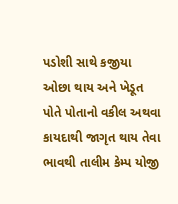પડોશી સાથે કજીયા ઓછા થાય અને ખેડૂત પોતે પોતાનો વકીલ અથવા કાયદાથી જાગૃત થાય તેવા ભાવથી તાલીમ કેમ્પ યોજી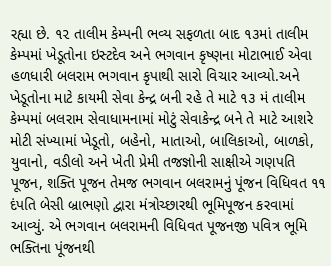રહ્યા છે. ૧૨ તાલીમ કેમ્પની ભવ્ય સફળતા બાદ ૧૩માં તાલીમ કેમ્પમાં ખેડૂતોના ઇસ્ટદેવ અને ભગવાન કૃષ્ણના મોટાભાઈ એવા હળધારી બલરામ ભગવાન કૃપાથી સારો વિચાર આવ્યો.અને ખેડૂતોના માટે કાયમી સેવા કેન્દ્ર બની રહે તે માટે ૧૩ મં તાલીમ કેમ્પમાં બલરામ સેવાધામનામાં મોટું સેવાકેન્દ્ર બને તે માટે આશરે મોટી સંખ્યામાં ખેડૂતો, બહેનો, માતાઓ, બાલિકાઓ, બાળકો, યુવાનો, વડીલો અને ખેતી પ્રેમી તજજ્ઞોની સાક્ષીએ ગણપતિ પૂજન, શક્તિ પૂજન તેમજ ભગવાન બલરામનું પૂંજન વિધિવત ૧૧ દંપતિ બેસી બ્રાભણો દ્વારા મંત્રોચ્છારથી ભૂમિપૂજન કરવામાં આવ્યું. એ ભગવાન બલરામની વિધિવત પૂજનજી પવિત્ર ભૂમિ ભક્તિના પૂંજનથી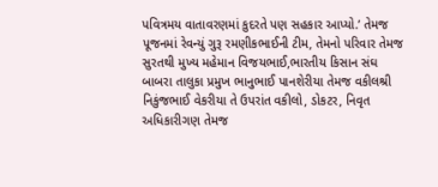પવિત્રમય વાતાવરણમાં કુદરતે પણ સહકાર આપ્યો.’ તેમજ પૂજનમાં રેવન્યું ગુરૂ રમણીકભાઈની ટીમ, તેમનો પરિવાર તેમજ સુરતથી મુખ્ય મહેમાન વિજયભાઈ,ભારતીય કિસાન સંઘ બાબરા તાલુકા પ્રમુખ ભાનુભાઈ પાનશેરીયા તેમજ વકીલશ્રી નિકુંજભાઈ વેકરીયા તે ઉપરાંત વકીલો, ડોકટર, નિવૃત અધિકારીગણ તેમજ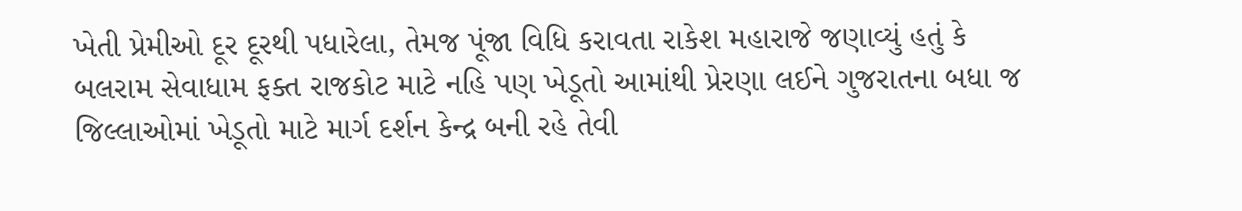ખેતી પ્રેમીઓ દૂર દૂરથી પધારેલા, તેમજ પૂંજા વિધિ કરાવતા રાકેશ મહારાજે જણાવ્યું હતું કે બલરામ સેવાધામ ફક્ત રાજકોટ માટે નહિ પણ ખેડૂતો આમાંથી પ્રેરણા લઈને ગુજરાતના બધા જ જિલ્લાઓમાં ખેડૂતો માટે માર્ગ દર્શન કેન્દ્ર બની રહે તેવી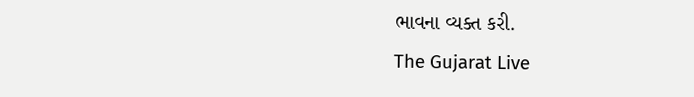ભાવના વ્યક્ત કરી.
The Gujarat Live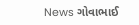News ગોવાભાઈ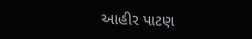આહીર પાટણ